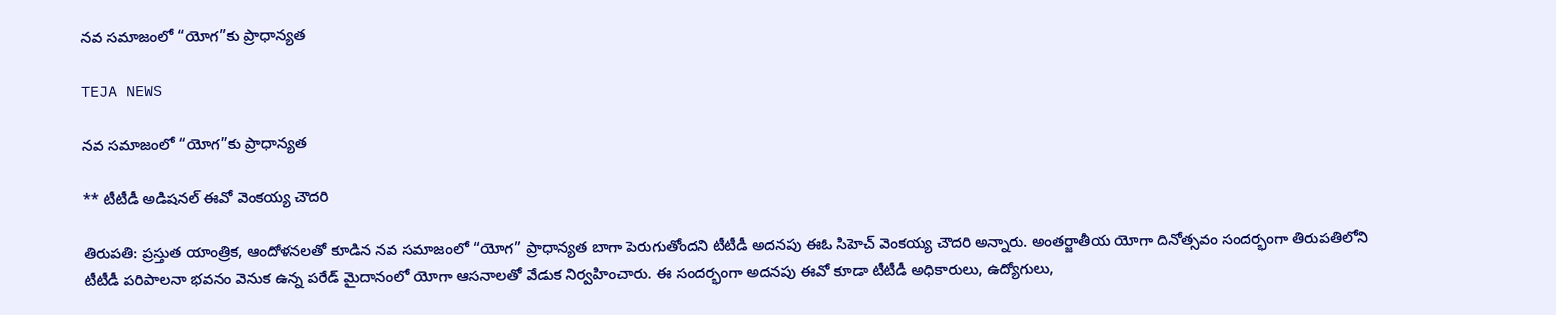నవ సమాజంలో “యోగ”కు ప్రాధాన్యత

TEJA NEWS

నవ సమాజంలో “యోగ”కు ప్రాధాన్యత

** టీటీడీ అడిషనల్ ఈవో వెంకయ్య చౌదరి

తిరుపతి: ప్రస్తుత యాంత్రిక, ఆందోళనలతో కూడిన నవ సమాజంలో “యోగ” ప్రాధాన్యత బాగా పెరుగుతోందని టీటీడీ అదనపు ఈఓ సిహెచ్ వెంకయ్య చౌదరి అన్నారు. అంతర్జాతీయ యోగా దినోత్సవం సందర్భంగా తిరుపతిలోని టీటీడీ పరిపాలనా భవనం వెనుక ఉన్న పరేడ్ మైదానంలో యోగా ఆసనాలతో వేడుక నిర్వహించారు. ఈ సందర్భంగా అదనపు ఈవో కూడా టీటీడీ అధికారులు, ఉద్యోగులు,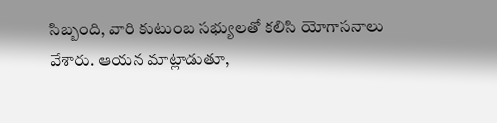సిబ్బంది, వారి కుటుంబ సభ్యులతో కలిసి యోగాసనాలు వేశారు. ఆయన మాట్లాడుతూ,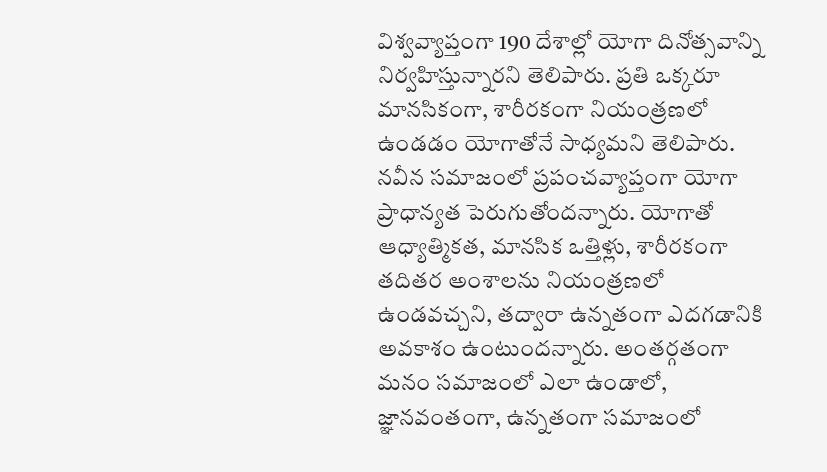విశ్వవ్యాప్తంగా 190 దేశాల్లో యోగా దినోత్సవాన్ని నిర్వహిస్తున్నారని తెలిపారు. ప్రతి ఒక్కరూ మానసికంగా, శారీరకంగా నియంత్రణలో ఉండడం యోగాతోనే సాధ్యమని తెలిపారు. నవీన సమాజంలో ప్రపంచవ్యాప్తంగా యోగా ప్రాధాన్యత పెరుగుతోందన్నారు. యోగాతో ఆధ్యాత్మికత, మానసిక ఒత్తిళ్లు, శారీరకంగా తదితర అంశాలను నియంత్రణలో ఉండవచ్చని, తద్వారా ఉన్నతంగా ఎదగడానికి అవకాశం ఉంటుందన్నారు. అంతర్గతంగా మనం సమాజంలో ఎలా ఉండాలో, జ్ఞానవంతంగా, ఉన్నతంగా సమాజంలో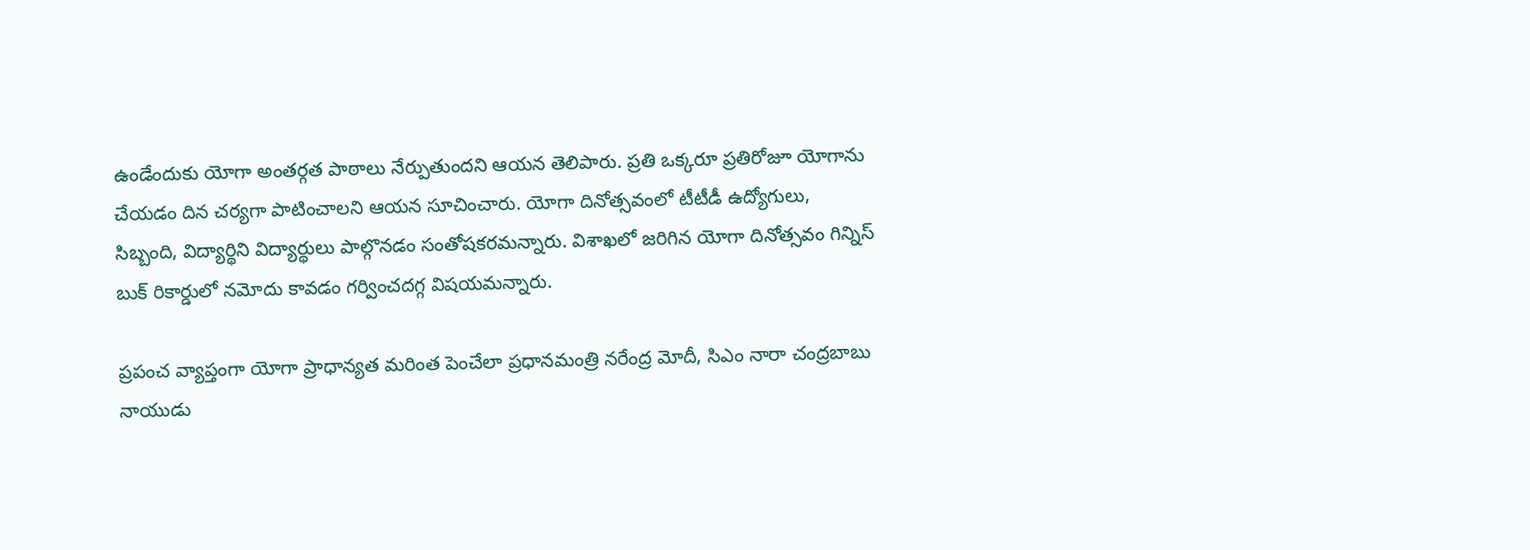ఉండేందుకు యోగా అంతర్గత పాఠాలు నేర్పుతుందని ఆయన తెలిపారు. ప్రతి ఒక్కరూ ప్రతిరోజూ యోగాను చేయడం దిన చర్యగా పాటించాలని ఆయన సూచించారు. యోగా దినోత్సవంలో టీటీడీ ఉద్యోగులు, సిబ్బంది, విద్యార్థిని విద్యార్థులు పాల్గొనడం సంతోషకరమన్నారు. విశాఖలో జరిగిన యోగా దినోత్సవం గిన్నిస్ బుక్ రికార్డులో నమోదు కావడం గర్వించదగ్గ విషయమన్నారు.

ప్రపంచ వ్యాప్తంగా యోగా ప్రాధాన్యత మరింత పెంచేలా ప్రధానమంత్రి నరేంద్ర మోదీ, సిఎం నారా చంద్రబాబు నాయుడు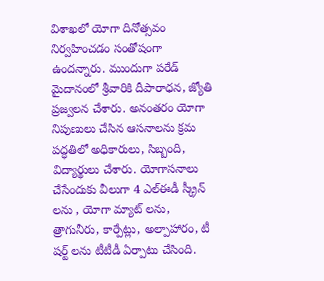విశాఖలో యోగా దినోత్సవం నిర్వహించడం సంతోషంగా ఉందన్నారు. ముందుగా పరేడ్ మైదానంలో శ్రీవారికి దీపారాధన, జ్యోతి ప్రజ్వలన చేశారు. అనంతరం యోగా నిపుణులు చేసిన ఆసనాలను క్రమ పద్ధతిలో అధికారులు, సిబ్బంది, విద్యార్థులు చేశారు. యోగాసనాలు చేసేందుకు వీలుగా 4 ఎల్ఈడీ స్క్రీన్ లను , యోగా మ్యాట్ లను, త్రాగునీరు, కార్పేట్లు, అల్పాహారం, టీ షర్ట్ లను టీటీడీ ఏర్పాటు చేసింది.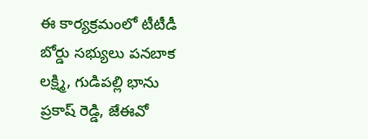ఈ కార్యక్రమంలో టీటీడీ బోర్డు సభ్యులు పనబాక లక్ష్మి, గుడిపల్లి భాను ప్రకాష్ రెడ్డి, జేఈవో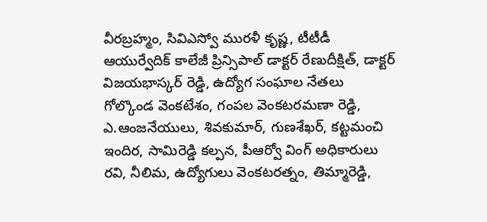వీరబ్రహ్మం, సివిఎస్వో మురళీ కృష్ణ, టీటీడీ ఆయుర్వేదిక్ కాలేజీ ప్రిన్సిపాల్ డాక్టర్ రేణుదీక్షిత్, డాక్టర్ విజయభాస్కర్ రెడ్డి, ఉద్యోగ సంఘాల నేతలు గోల్కొండ వెంకటేశం, గంపల వెంకటరమణా రెడ్డి, ఎ.ఆంజనేయులు, శివకుమార్, గుణశేఖర్, కట్టమంచి ఇందిర, సామిరెడ్డి కల్పన, పీఆర్వో వింగ్ అధికారులు రవి, నీలిమ, ఉద్యోగులు వెంకటరత్నం, తిమ్మారెడ్డి,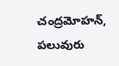చంద్రమోహన్, పలువురు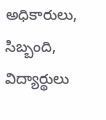అధికారులు, సిబ్బంది, విద్యార్థులు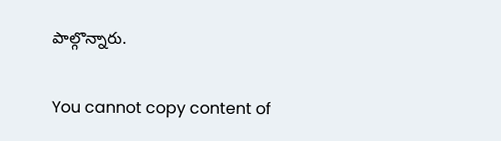పాల్గొన్నారు.

You cannot copy content of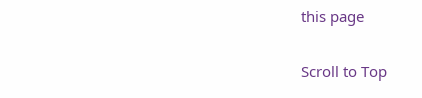this page

Scroll to Top